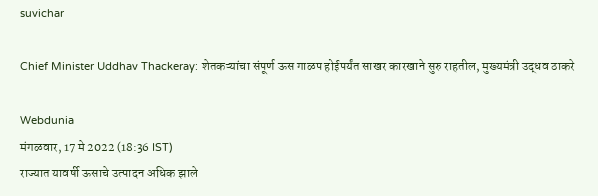suvichar

Chief Minister Uddhav Thackeray: शेतकऱ्यांचा संपूर्ण ऊस गाळप होईपर्यंत साखर कारखाने सुरु राहतील, मुख्यमंत्री उद्धव ठाकरे

Webdunia
मंगळवार, 17 मे 2022 (18:36 IST)
राज्यात यावर्षी ऊसाचे उत्पादन अधिक झाले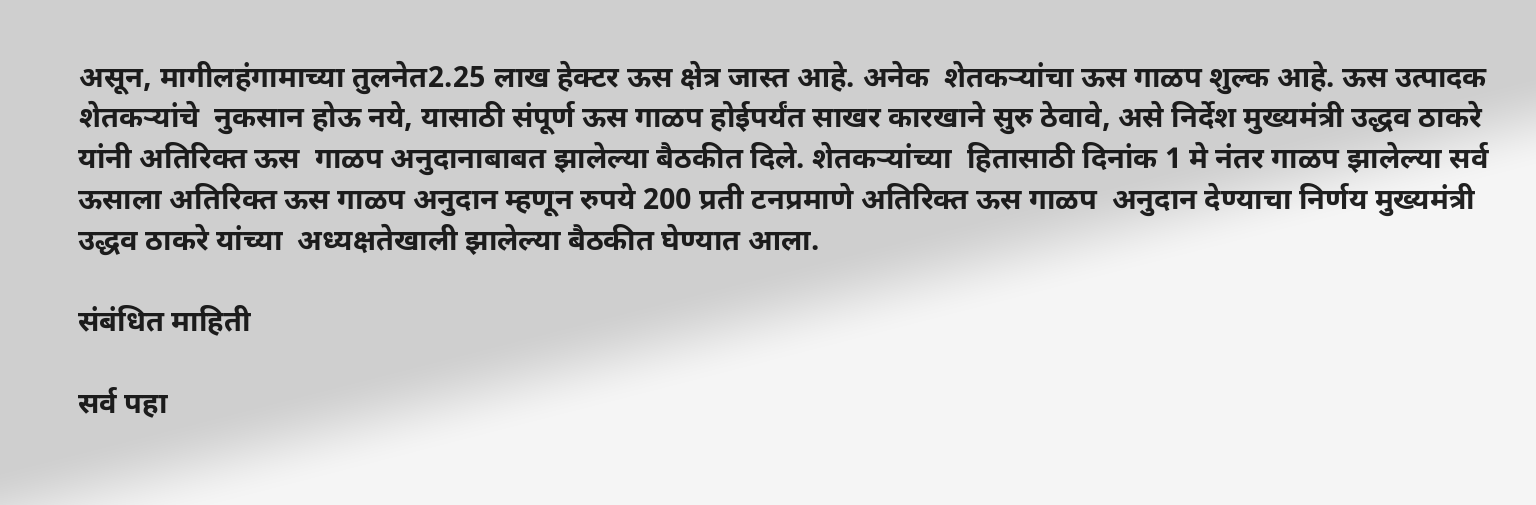असून, मागीलहंगामाच्या तुलनेत2.25 लाख हेक्टर ऊस क्षेत्र जास्त आहे. अनेक  शेतकऱ्यांचा ऊस गाळप शुल्क आहे. ऊस उत्पादक शेतकऱ्यांचे  नुकसान होऊ नये, यासाठी संपूर्ण ऊस गाळप होईपर्यंत साखर कारखाने सुरु ठेवावे, असे निर्देश मुख्यमंत्री उद्धव ठाकरे यांनी अतिरिक्त ऊस  गाळप अनुदानाबाबत झालेल्या बैठकीत दिले. शेतकऱ्यांच्या  हितासाठी दिनांक 1 मे नंतर गाळप झालेल्या सर्व ऊसाला अतिरिक्त ऊस गाळप अनुदान म्हणून रुपये 200 प्रती टनप्रमाणे अतिरिक्त ऊस गाळप  अनुदान देण्याचा निर्णय मुख्यमंत्री उद्धव ठाकरे यांच्या  अध्यक्षतेखाली झालेल्या बैठकीत घेण्यात आला.

संबंधित माहिती

सर्व पहा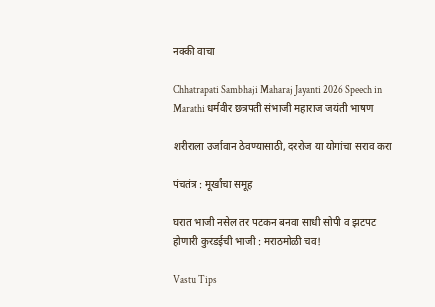नक्की वाचा

Chhatrapati Sambhaji Maharaj Jayanti 2026 Speech in Marathi धर्मवीर छत्रपती संभाजी महाराज जयंती भाषण

शरीराला उर्जावान ठेवण्यासाठी, दररोज या योगांचा सराव करा

पंचतंत्र : मूर्खांचा समूह

घरात भाजी नसेल तर पटकन बनवा साधी सोपी व झटपट होणारी कुरडईची भाजी : मराठमोळी चव!

Vastu Tips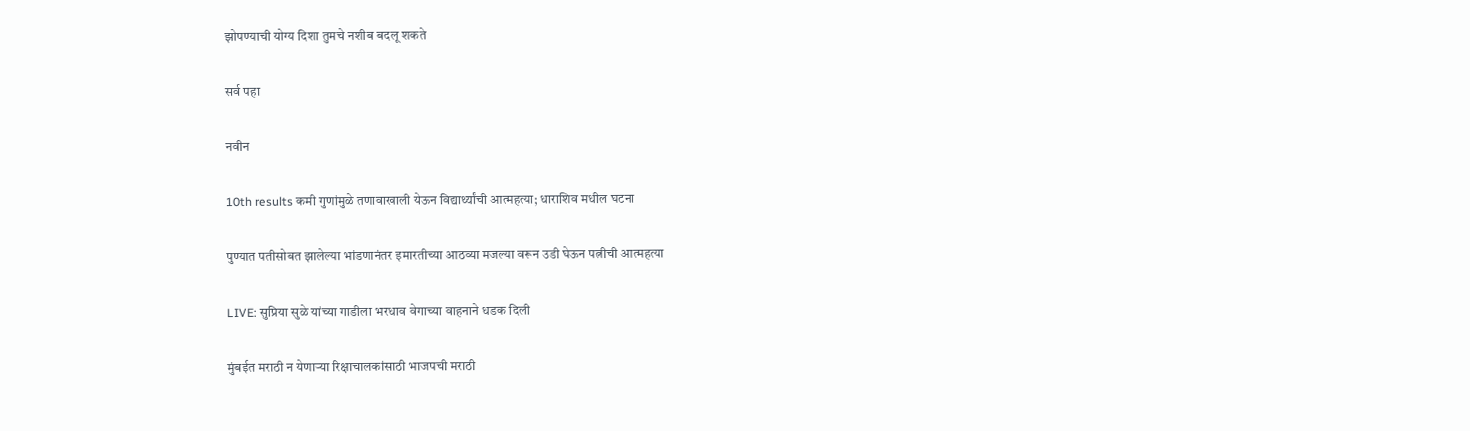झोपण्याची योग्य दिशा तुमचे नशीब बदलू शकते

सर्व पहा

नवीन

10th results कमी गुणांमुळे तणावाखाली येऊन विद्यार्थ्यांची आत्महत्या; धाराशिव मधील घटना

पुण्यात पतीसोबत झालेल्या भांडणानंतर इमारतीच्या आठव्या मजल्या वरून उडी घेऊन पत्नीची आत्महत्या

LIVE: सुप्रिया सुळे यांच्या गाडीला भरधाव वेगाच्या वाहनाने धडक दिली

मुंबईत मराठी न येणाऱ्या रिक्षाचालकांसाठी भाजपची मराठी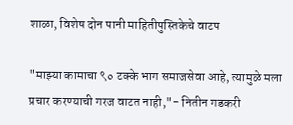शाळा, विशेष दोन पानी माहितीपुस्तिकेचे वाटप

"माझ्या कामाचा ९० टक्के भाग समाजसेवा आहे, त्यामुळे मला प्रचार करण्याची गरज वाटत नाही,"- नितीन गडकरी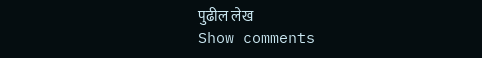पुढील लेख
Show comments